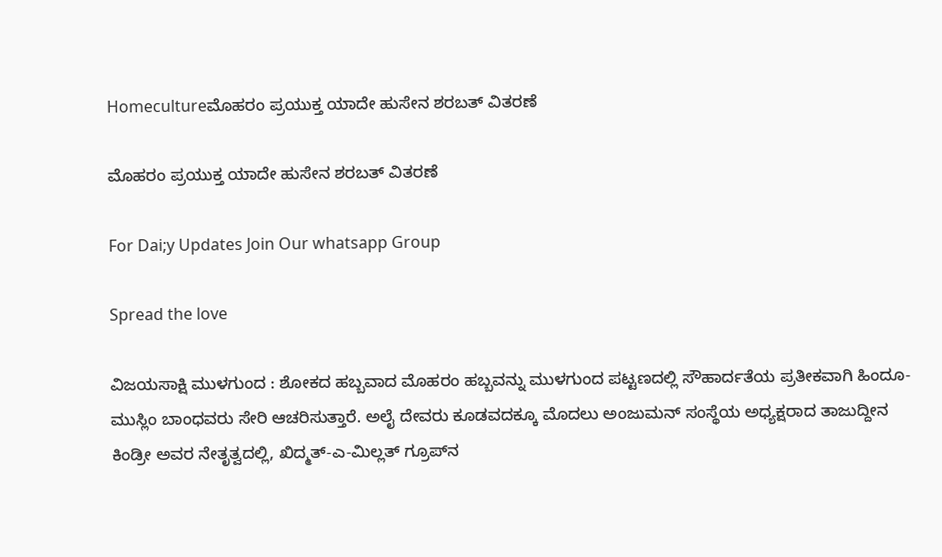Homecultureಮೊಹರಂ ಪ್ರಯುಕ್ತ ಯಾದೇ ಹುಸೇನ ಶರಬತ್ ವಿತರಣೆ

ಮೊಹರಂ ಪ್ರಯುಕ್ತ ಯಾದೇ ಹುಸೇನ ಶರಬತ್ ವಿತರಣೆ

For Dai;y Updates Join Our whatsapp Group

Spread the love

ವಿಜಯಸಾಕ್ಷಿ ಮುಳಗುಂದ : ಶೋಕದ ಹಬ್ಬವಾದ ಮೊಹರಂ ಹಬ್ಬವನ್ನು ಮುಳಗುಂದ ಪಟ್ಟಣದಲ್ಲಿ ಸೌಹಾರ್ದತೆಯ ಪ್ರತೀಕವಾಗಿ ಹಿಂದೂ-ಮುಸ್ಲಿಂ ಬಾಂಧವರು ಸೇರಿ ಆಚರಿಸುತ್ತಾರೆ. ಅಲೈ ದೇವರು ಕೂಡವದಕ್ಕೂ ಮೊದಲು ಅಂಜುಮನ್ ಸಂಸ್ಥೆಯ ಅಧ್ಯಕ್ಷರಾದ ತಾಜುದ್ದೀನ ಕಿಂಡ್ರೀ ಅವರ ನೇತೃತ್ವದಲ್ಲಿ, ಖಿದ್ಮತ್-ಎ-ಮಿಲ್ಲತ್ ಗ್ರೂಪ್‌ನ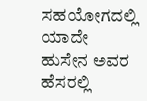ಸಹಯೋಗದಲ್ಲಿ ಯಾದೇ ಹುಸೇನ ಅವರ ಹೆಸರಲ್ಲಿ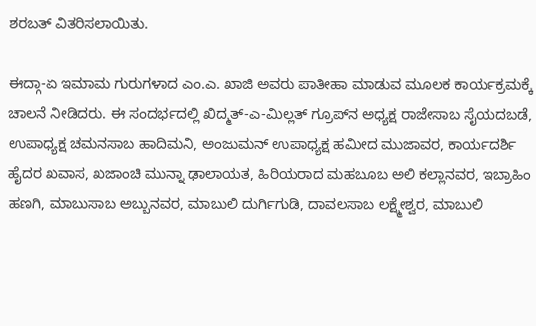ಶರಬತ್ ವಿತರಿಸಲಾಯಿತು.

ಈದ್ಗಾ-ಏ ಇಮಾಮ ಗುರುಗಳಾದ ಎಂ.ಎ. ಖಾಜಿ ಅವರು ಪಾತೀಹಾ ಮಾಡುವ ಮೂಲಕ ಕಾರ್ಯಕ್ರಮಕ್ಕೆ ಚಾಲನೆ ನೀಡಿದರು. ಈ ಸಂದರ್ಭದಲ್ಲಿ ಖಿದ್ಮತ್-ಎ-ಮಿಲ್ಲತ್ ಗ್ರೂಪ್‌ನ ಅಧ್ಯಕ್ಷ ರಾಜೇಸಾಬ ಸೈಯದಬಡೆ, ಉಪಾಧ್ಯಕ್ಷ ಚಮನಸಾಬ ಹಾದಿಮನಿ, ಅಂಜುಮನ್ ಉಪಾಧ್ಯಕ್ಷ ಹಮೀದ ಮುಜಾವರ, ಕಾರ್ಯದರ್ಶಿ ಹೈದರ ಖವಾಸ, ಖಜಾಂಚಿ ಮುನ್ನಾ ಢಾಲಾಯತ, ಹಿರಿಯರಾದ ಮಹಬೂಬ ಅಲಿ ಕಲ್ಲಾನವರ, ಇಬ್ರಾಹಿಂ ಹಣಗಿ, ಮಾಬುಸಾಬ ಅಬ್ಬುನವರ, ಮಾಬುಲಿ ದುರ್ಗಿಗುಡಿ, ದಾವಲಸಾಬ ಲಕ್ಷ್ಮೇಶ್ವರ, ಮಾಬುಲಿ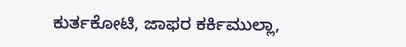ಕುರ್ತಕೋಟಿ, ಜಾಫರ ಕರ್ಕಿಮುಲ್ಲಾ,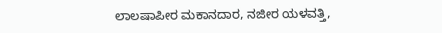ಲಾಲಷಾಪೀರ ಮಕಾನದಾರ, ನಜೀರ ಯಳವತ್ತಿ,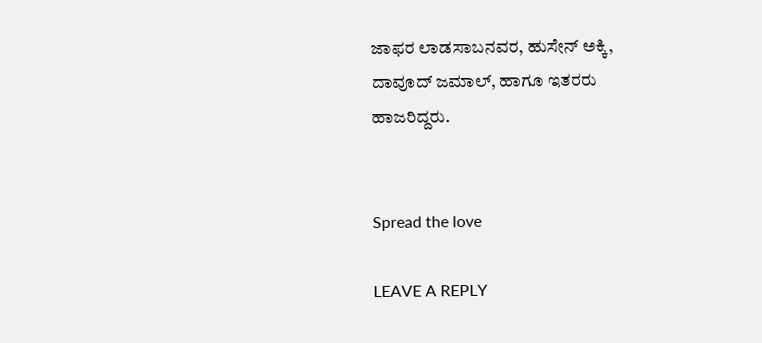ಜಾಫರ ಲಾಡಸಾಬನವರ, ಹುಸೇನ್ ಅಕ್ಕಿ, ದಾವೂದ್ ಜಮಾಲ್, ಹಾಗೂ ಇತರರು ಹಾಜರಿದ್ದರು.


Spread the love

LEAVE A REPLY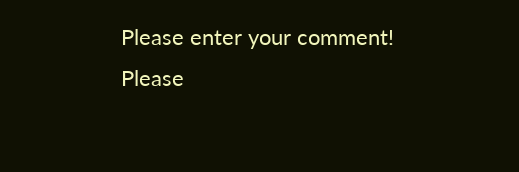Please enter your comment!
Please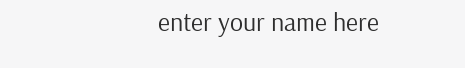enter your name here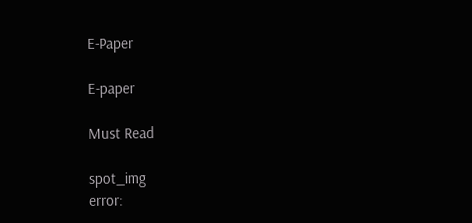E-Paper

E-paper

Must Read

spot_img
error: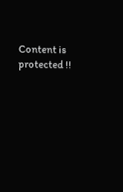Content is protected !!